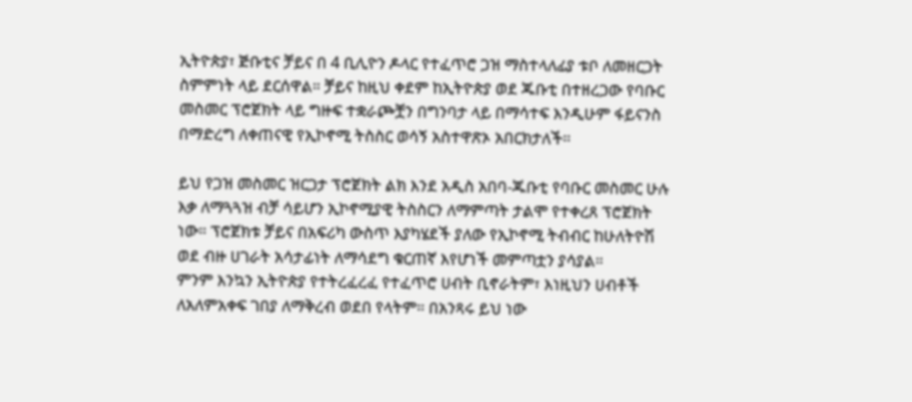ኢትዮጵያ፣ ጅቡቲና ቻይና በ 4 ቢሊዮን ዶላር የተፈጥሮ ጋዝ ማስተላለፊያ ቱቦ ለመዘርጋት ስምምነት ላይ ደርሰዋል። ቻይና ከዚህ ቀደም ከኢትዮጵያ ወደ ጁቡቲ በተዘረጋው የባቡር መስመር ፕሮጀክት ላይ ግዙፍ ተቋራጮቿን በግንባታ ላይ በማሳተፍ እንዲሁም ፋይናንስ በማድረግ ለቀጠናዊ የኢኮኖሚ ትስስር ወሳኝ አስተዋጽኦ አበርክታለች።

ይህ የጋዝ መስመር ዝርጋታ ፕሮጀክት ልክ እንደ አዲስ አበባ-ጁቡቲ የባቡር መስመር ሁሉ እቃ ለማጓጓዝ ብቻ ሳይሆን ኢኮኖሚያዊ ትስስርን ለማምጣት ታልሞ የተቀረጸ ፕሮጀክት ነው። ፕሮጀክቱ ቻይና በአፍሪካ ውስጥ እያካሄደች ያለው የኢኮኖሚ ትብብር ከሁለትዮሽ ወደ ብዙ ሀገራት አሳታፊነት ለማሳደግ ቁርጠኛ እየሆነች መምጣቷን ያሳያል።
ምንም እንኳን ኢትዮጵያ የተትረፈረፈ የተፈጥሮ ሀብት ቢኖራትም፣ እነዚህን ሀብቶች ለአለምአቀፍ ገበያ ለማቅረብ ወደበ የላትም። በአንጻሩ ይህ ነው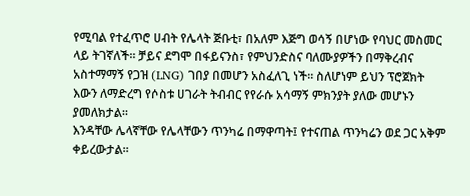የሚባል የተፈጥሮ ሀብት የሌላት ጅቡቲ፣ በአለም እጅግ ወሳኝ በሆነው የባህር መስመር ላይ ትገኛለች። ቻይና ደግሞ በፋይናንስ፣ የምህንድስና ባለሙያዎችን በማቅረብና አስተማማኝ የጋዝ (LNG) ገበያ በመሆን አስፈለጊ ነች። ስለሆነም ይህን ፕሮጀክት እውን ለማድረግ የሶስቱ ሀገራት ትብብር የየራሱ አሳማኝ ምክንያት ያለው መሆኑን ያመለክታል።
እንዳቸው ሌላኛቸው የሌላቸውን ጥንካሬ በማዋጣት፤ የተናጠል ጥንካሬን ወደ ጋር አቅም ቀይረውታል።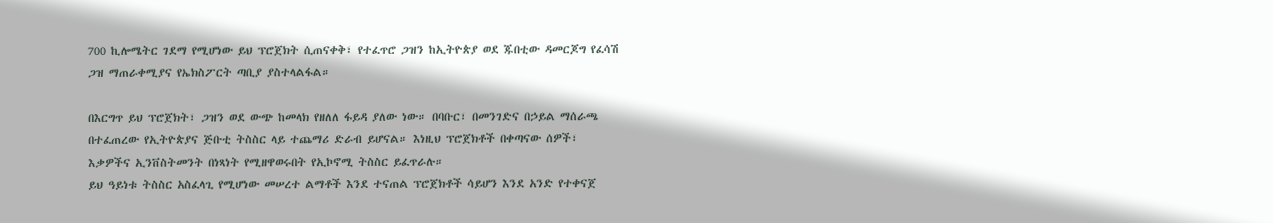700 ኪሎሜትር ገደማ የሚሆነው ይህ ፕሮጀክት ሲጠናቀቅ፣ የተፈጥሮ ጋዝን ከኢትዮጵያ ወደ ጁበቲው ዳመርጆግ የፈሳሽ ጋዝ ማጠራቀሚያና የኤክስፖርት ጣቢያ ያስተላልፋል።

በእርግጥ ይህ ፕሮጀክት፣ ጋዝን ወደ ውጭ ከመላክ የዘለለ ፋይዳ ያለው ነው። በባቡር፣ በመንገድና በኃይል ማሰራጫ በተፈጠረው የኢትዮጵያና ጅቡቲ ትስስር ላይ ተጨማሪ ድራብ ይሆናል። እነዚህ ፕሮጀክቶች በቀጣናው ሰዎች፣ እቃዎችና ኢንቨስትመንት በነጻነት የሚዘዋወሩበት የኢኮኖሚ ትስስር ይፈጥራሉ።
ይህ ዓይነቱ ትስስር አስፈላጊ የሚሆነው መሠረተ ልማቶች እንደ ተናጠል ፕሮጀክቶች ሳይሆን እንደ አንድ የተቀናጀ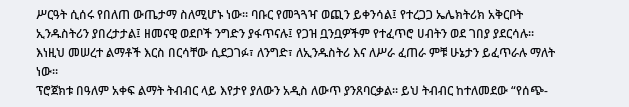ሥርዓት ሲሰሩ የበለጠ ውጤታማ ስለሚሆኑ ነው። ባቡር የመጓጓዣ ወጪን ይቀንሳል፤ የተረጋጋ ኤሌክትሪክ አቅርቦት ኢንዱስትሪን ያበረታታል፤ ዘመናዊ ወደቦች ንግድን ያፋጥናሉ፤ የጋዝ ቧንቧዎችም የተፈጥሮ ሀብትን ወደ ገበያ ያደርሳሉ። እነዚህ መሠረተ ልማቶች እርስ በርሳቸው ሲደጋገፉ፣ ለንግድ፣ ለኢንዱስትሪ እና ለሥራ ፈጠራ ምቹ ሁኔታን ይፈጥራሉ ማለት ነው።
ፕሮጀክቱ በዓለም አቀፍ ልማት ትብብር ላይ እየታየ ያለውን አዲስ ለውጥ ያንጸባርቃል። ይህ ትብብር ከተለመደው “የሰጭ-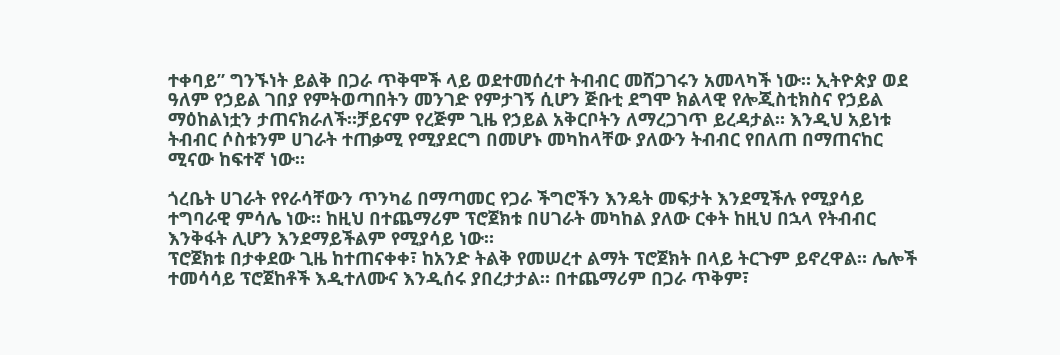ተቀባይ” ግንኙነት ይልቅ በጋራ ጥቅሞች ላይ ወደተመሰረተ ትብብር መሸጋገሩን አመላካች ነው። ኢትዮጵያ ወደ ዓለም የኃይል ገበያ የምትወጣበትን መንገድ የምታገኝ ሲሆን ጅቡቲ ደግሞ ክልላዊ የሎጂስቲክስና የኃይል ማዕከልነቷን ታጠናክራለች።ቻይናም የረጅም ጊዜ የኃይል አቅርቦትን ለማረጋገጥ ይረዳታል። እንዲህ አይነቱ ትብብር ሶስቱንም ሀገራት ተጠቃሚ የሚያደርግ በመሆኑ መካከላቸው ያለውን ትብብር የበለጠ በማጠናከር ሚናው ከፍተኛ ነው።

ጎረቤት ሀገራት የየራሳቸውን ጥንካሬ በማጣመር የጋራ ችግሮችን እንዴት መፍታት እንደሚችሉ የሚያሳይ ተግባራዊ ምሳሌ ነው። ከዚህ በተጨማሪም ፕሮጀክቱ በሀገራት መካከል ያለው ርቀት ከዚህ በኋላ የትብብር እንቅፋት ሊሆን እንደማይችልም የሚያሳይ ነው።
ፕሮጀክቱ በታቀደው ጊዜ ከተጠናቀቀ፣ ከአንድ ትልቅ የመሠረተ ልማት ፕሮጀክት በላይ ትርጉም ይኖረዋል። ሌሎች ተመሳሳይ ፕሮጀከቶች እዲተለሙና እንዲሰሩ ያበረታታል። በተጨማሪም በጋራ ጥቅም፣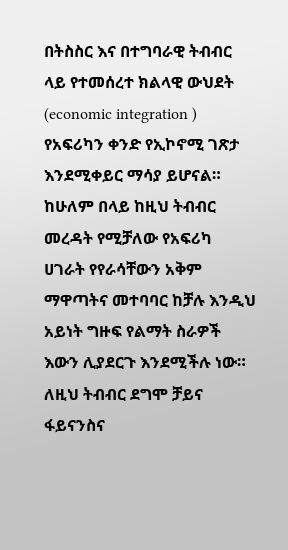በትስስር እና በተግባራዊ ትብብር ላይ የተመሰረተ ክልላዊ ውህደት (economic integration ) የአፍሪካን ቀንድ የኢኮኖሚ ገጽታ እንደሚቀይር ማሳያ ይሆናል።
ከሁለም በላይ ከዚህ ትብብር መረዳት የሚቻለው የአፍሪካ ሀገራት የየራሳቸውን አቅም ማዋጣትና መተባባር ከቻሉ እንዲህ አይነት ግዙፍ የልማት ስራዎች እውን ሊያደርጉ እንደሚችሉ ነው። ለዚህ ትብብር ደግሞ ቻይና ፋይናንስና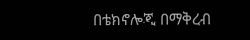በቴክኖሎጂ በማቅረብ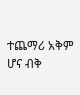ተጨማሪ አቅም ሆና ብቅ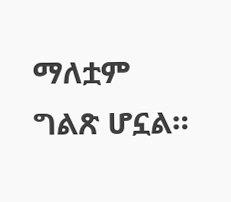ማለቷም ግልጽ ሆኗል።